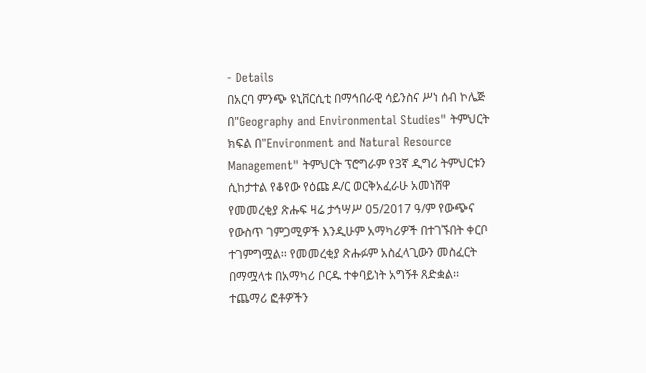- Details
በአርባ ምንጭ ዩኒቨርሲቲ በማኅበራዊ ሳይንስና ሥነ ሰብ ኮሌጅ በ"Geography and Environmental Studies" ትምህርት ክፍል በ"Environment and Natural Resource Management" ትምህርት ፕሮግራም የ3ኛ ዲግሪ ትምህርቱን ሲከታተል የቆየው የዕጩ ዶ/ር ወርቅአፈራሁ አመነሸዋ የመመረቂያ ጽሑፍ ዛሬ ታኅሣሥ 05/2017 ዓ/ም የውጭና የውስጥ ገምጋሚዎች እንዲሁም አማካሪዎች በተገኙበት ቀርቦ ተገምግሟል፡፡ የመመረቂያ ጽሑፉም አስፈላጊውን መስፈርት በማሟላቱ በአማካሪ ቦርዱ ተቀባይነት አግኝቶ ጸድቋል፡፡ ተጨማሪ ፎቶዎችን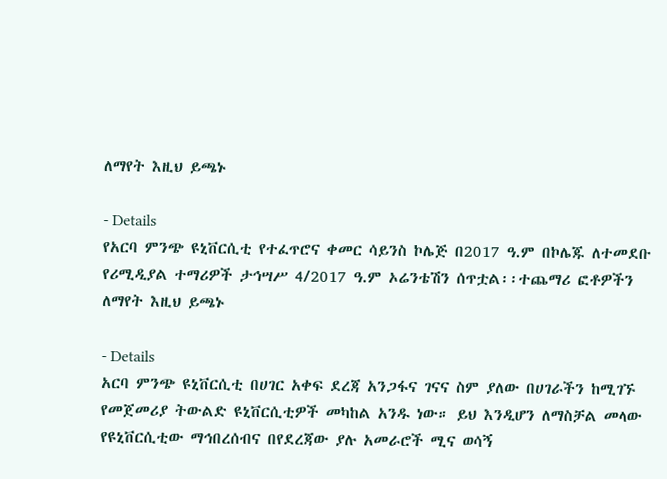ለማየት እዚህ ይጫኑ

- Details
የአርባ ምንጭ ዩኒቨርሲቲ የተፈጥሮና ቀመር ሳይንስ ኮሌጅ በ2017 ዓ.ም በኮሌጁ ለተመደቡ የሪሚዲያል ተማሪዎች ታኅሣሥ 4/2017 ዓ.ም ኦሬንቴሽን ሰጥቷል፡፡ተጨማሪ ፎቶዎችን ለማየት እዚህ ይጫኑ

- Details
አርባ ምንጭ ዩኒቨርሲቲ በሀገር አቀፍ ደረጃ አንጋፋና ገናና ስም ያለው በሀገራችን ከሚገኙ የመጀመሪያ ትውልድ ዩኒቨርሲቲዎች መካከል አንዱ ነው። ይህ እንዲሆን ለማስቻል መላው የዩኒቨርሲቲው ማኅበረሰብና በየደረጃው ያሉ አመራሮች ሚና ወሳኝ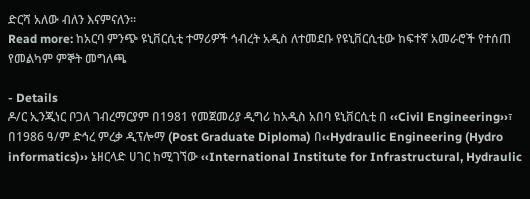ድርሻ አለው ብለን እናምናለን፡፡
Read more: ከአርባ ምንጭ ዩኒቨርሲቲ ተማሪዎች ኅብረት አዲስ ለተመደቡ የዩኒቨርሲቲው ከፍተኛ አመራሮች የተሰጠ የመልካም ምኞት መግለጫ

- Details
ዶ/ር ኢንጂነር ቦጋለ ገብረማርያም በ1981 የመጀመሪያ ዲግሪ ከአዲስ አበባ ዩኒቨርሲቲ በ ‹‹Civil Engineering››፣ በ1986 ዓ/ም ድኅረ ምረቃ ዲፕሎማ (Post Graduate Diploma) በ‹‹Hydraulic Engineering (Hydro informatics)›› ኔዘርላድ ሀገር ከሚገኘው ‹‹International Institute for Infrastructural, Hydraulic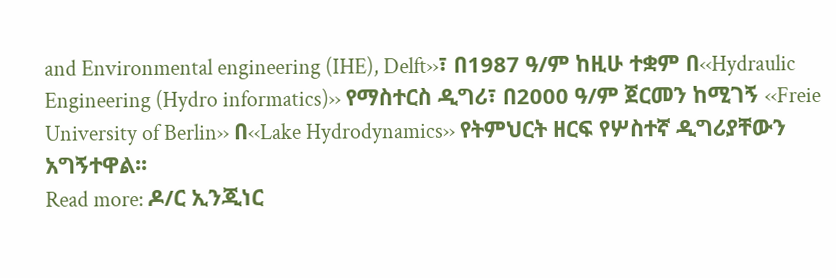and Environmental engineering (IHE), Delft››፣ በ1987 ዓ/ም ከዚሁ ተቋም በ‹‹Hydraulic Engineering (Hydro informatics)›› የማስተርስ ዲግሪ፣ በ2000 ዓ/ም ጀርመን ከሚገኝ ‹‹Freie University of Berlin›› በ‹‹Lake Hydrodynamics›› የትምህርት ዘርፍ የሦስተኛ ዲግሪያቸውን አግኝተዋል፡፡
Read more: ዶ/ር ኢንጂነር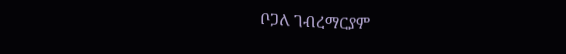ቦጋለ ገብረማርያም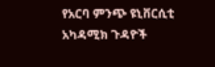የአርባ ምንጭ ዩኒቨርሲቲ አካዳሚክ ጉዳዮች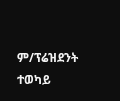ም/ፕሬዝደንት ተወካይ